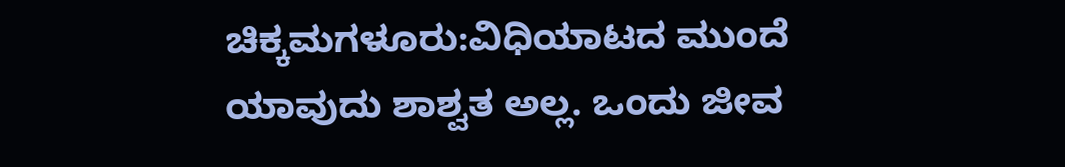ಚಿಕ್ಕಮಗಳೂರು:ವಿಧಿಯಾಟದ ಮುಂದೆ ಯಾವುದು ಶಾಶ್ವತ ಅಲ್ಲ. ಒಂದು ಜೀವ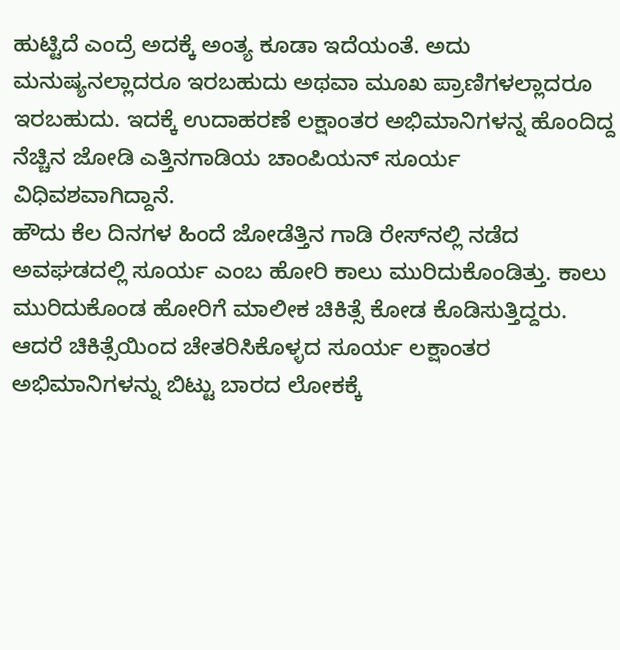ಹುಟ್ಟಿದೆ ಎಂದ್ರೆ ಅದಕ್ಕೆ ಅಂತ್ಯ ಕೂಡಾ ಇದೆಯಂತೆ. ಅದು ಮನುಷ್ಯನಲ್ಲಾದರೂ ಇರಬಹುದು ಅಥವಾ ಮೂಖ ಪ್ರಾಣಿಗಳಲ್ಲಾದರೂ ಇರಬಹುದು. ಇದಕ್ಕೆ ಉದಾಹರಣೆ ಲಕ್ಷಾಂತರ ಅಭಿಮಾನಿಗಳನ್ನ ಹೊಂದಿದ್ದ ನೆಚ್ಚಿನ ಜೋಡಿ ಎತ್ತಿನಗಾಡಿಯ ಚಾಂಪಿಯನ್ ಸೂರ್ಯ ವಿಧಿವಶವಾಗಿದ್ದಾನೆ.
ಹೌದು ಕೆಲ ದಿನಗಳ ಹಿಂದೆ ಜೋಡೆತ್ತಿನ ಗಾಡಿ ರೇಸ್‌ನಲ್ಲಿ ನಡೆದ ಅವಘಡದಲ್ಲಿ ಸೂರ್ಯ ಎಂಬ ಹೋರಿ ಕಾಲು ಮುರಿದುಕೊಂಡಿತ್ತು. ಕಾಲು ಮುರಿದುಕೊಂಡ ಹೋರಿಗೆ ಮಾಲೀಕ ಚಿಕಿತ್ಸೆ ಕೋಡ ಕೊಡಿಸುತ್ತಿದ್ದರು. ಆದರೆ ಚಿಕಿತ್ಸೆಯಿಂದ ಚೇತರಿಸಿಕೊಳ್ಳದ ಸೂರ್ಯ ಲಕ್ಷಾಂತರ ಅಭಿಮಾನಿಗಳನ್ನು ಬಿಟ್ಟು ಬಾರದ ಲೋಕಕ್ಕೆ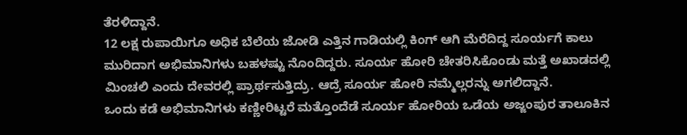ತೆರಳಿದ್ದಾನೆ.
12 ಲಕ್ಷ ರುಪಾಯಿಗೂ ಅಧಿಕ ಬೆಲೆಯ ಜೋಡಿ ಎತ್ತಿನ ಗಾಡಿಯಲ್ಲಿ ಕಿಂಗ್ ಆಗಿ ಮೆರೆದಿದ್ದ ಸೂರ್ಯಗೆ ಕಾಲು ಮುರಿದಾಗ ಅಭಿಮಾನಿಗಳು ಬಹಳಷ್ಟು ನೊಂದಿದ್ದರು. ಸೂರ್ಯ ಹೋರಿ ಚೇತರಿಸಿಕೊಂಡು ಮತ್ತೆ ಅಖಾಡದಲ್ಲಿ ಮಿಂಚಲಿ ಎಂದು ದೇವರಲ್ಲಿ ಪ್ರಾರ್ಥಸುತ್ತಿದ್ರು. ಆದ್ರೆ ಸೂರ್ಯ ಹೋರಿ ನಮ್ಮೆಲ್ಲರನ್ನು ಅಗಲಿದ್ದಾನೆ.
ಒಂದು ಕಡೆ ಅಭಿಮಾನಿಗಳು ಕಣ್ಣೀರಿಟ್ಟರೆ ಮತ್ತೊಂದೆಡೆ ಸೂರ್ಯ ಹೋರಿಯ ಒಡೆಯ ಅಜ್ಜಂಪುರ ತಾಲೂಕಿನ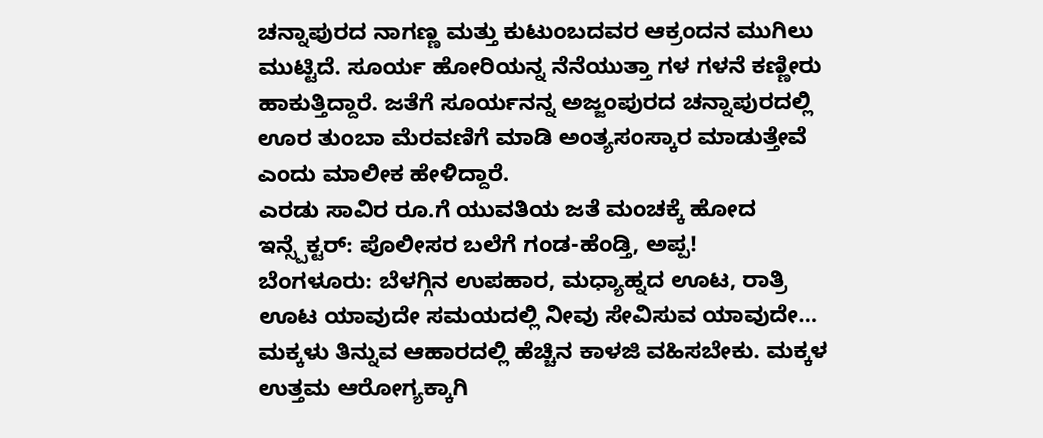ಚನ್ನಾಪುರದ ನಾಗಣ್ಣ ಮತ್ತು ಕುಟುಂಬದವರ ಆಕ್ರಂದನ ಮುಗಿಲು ಮುಟ್ಟಿದೆ. ಸೂರ್ಯ ಹೋರಿಯನ್ನ ನೆನೆಯುತ್ತಾ ಗಳ ಗಳನೆ ಕಣ್ಣೀರು ಹಾಕುತ್ತಿದ್ದಾರೆ. ಜತೆಗೆ ಸೂರ್ಯನನ್ನ ಅಜ್ಜಂಪುರದ ಚನ್ನಾಪುರದಲ್ಲಿ ಊರ ತುಂಬಾ ಮೆರವಣಿಗೆ ಮಾಡಿ ಅಂತ್ಯಸಂಸ್ಕಾರ ಮಾಡುತ್ತೇವೆ ಎಂದು ಮಾಲೀಕ ಹೇಳಿದ್ದಾರೆ.
ಎರಡು ಸಾವಿರ ರೂ.ಗೆ ಯುವತಿಯ ಜತೆ ಮಂಚಕ್ಕೆ ಹೋದ ಇನ್ಸ್ಪೆಕ್ಟರ್: ಪೊಲೀಸರ ಬಲೆಗೆ ಗಂಡ-ಹೆಂಡ್ತಿ, ಅಪ್ಪ!
ಬೆಂಗಳೂರು: ಬೆಳಗ್ಗಿನ ಉಪಹಾರ, ಮಧ್ಯಾಹ್ನದ ಊಟ, ರಾತ್ರಿ ಊಟ ಯಾವುದೇ ಸಮಯದಲ್ಲಿ ನೀವು ಸೇವಿಸುವ ಯಾವುದೇ…
ಮಕ್ಕಳು ತಿನ್ನುವ ಆಹಾರದಲ್ಲಿ ಹೆಚ್ಚಿನ ಕಾಳಜಿ ವಹಿಸಬೇಕು. ಮಕ್ಕಳ ಉತ್ತಮ ಆರೋಗ್ಯಕ್ಕಾಗಿ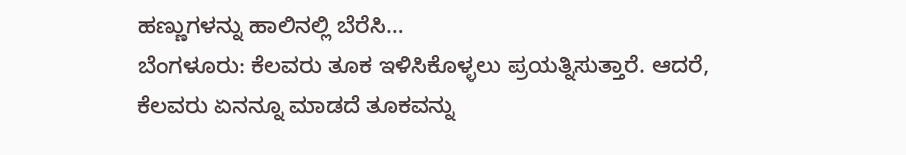ಹಣ್ಣುಗಳನ್ನು ಹಾಲಿನಲ್ಲಿ ಬೆರೆಸಿ…
ಬೆಂಗಳೂರು: ಕೆಲವರು ತೂಕ ಇಳಿಸಿಕೊಳ್ಳಲು ಪ್ರಯತ್ನಿಸುತ್ತಾರೆ. ಆದರೆ, ಕೆಲವರು ಏನನ್ನೂ ಮಾಡದೆ ತೂಕವನ್ನು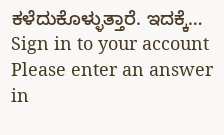ಕಳೆದುಕೊಳ್ಳುತ್ತಾರೆ. ಇದಕ್ಕೆ…
Sign in to your account
Please enter an answer in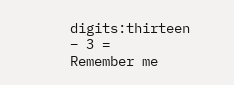digits:thirteen − 3 =
Remember me